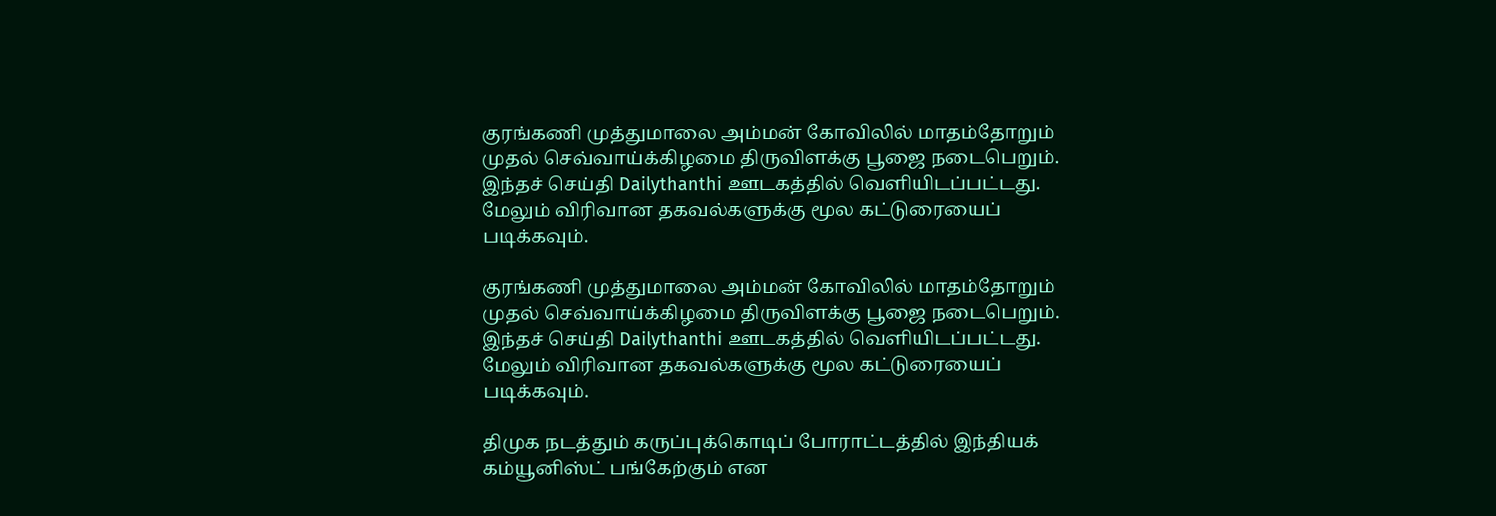குரங்கணி முத்துமாலை அம்மன் கோவிலில் மாதம்தோறும் முதல் செவ்வாய்க்கிழமை திருவிளக்கு பூஜை நடைபெறும்.
இந்தச் செய்தி Dailythanthi ஊடகத்தில் வெளியிடப்பட்டது. மேலும் விரிவான தகவல்களுக்கு மூல கட்டுரையைப் படிக்கவும்.

குரங்கணி முத்துமாலை அம்மன் கோவிலில் மாதம்தோறும் முதல் செவ்வாய்க்கிழமை திருவிளக்கு பூஜை நடைபெறும்.
இந்தச் செய்தி Dailythanthi ஊடகத்தில் வெளியிடப்பட்டது. மேலும் விரிவான தகவல்களுக்கு மூல கட்டுரையைப் படிக்கவும்.

திமுக நடத்தும் கருப்புக்கொடிப் போராட்டத்தில் இந்தியக் கம்யூனிஸ்ட் பங்கேற்கும் என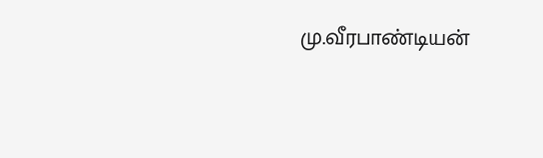மு.வீரபாண்டியன்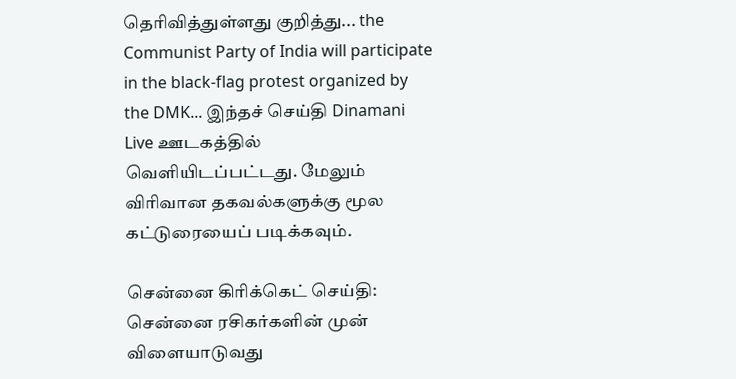தெரிவித்துள்ளது குறித்து... the Communist Party of India will participate in the black-flag protest organized by the DMK... இந்தச் செய்தி Dinamani Live ஊடகத்தில் வெளியிடப்பட்டது. மேலும் விரிவான தகவல்களுக்கு மூல கட்டுரையைப் படிக்கவும்.

சென்னை கிரிக்கெட் செய்தி: சென்னை ரசிகர்களின் முன் விளையாடுவது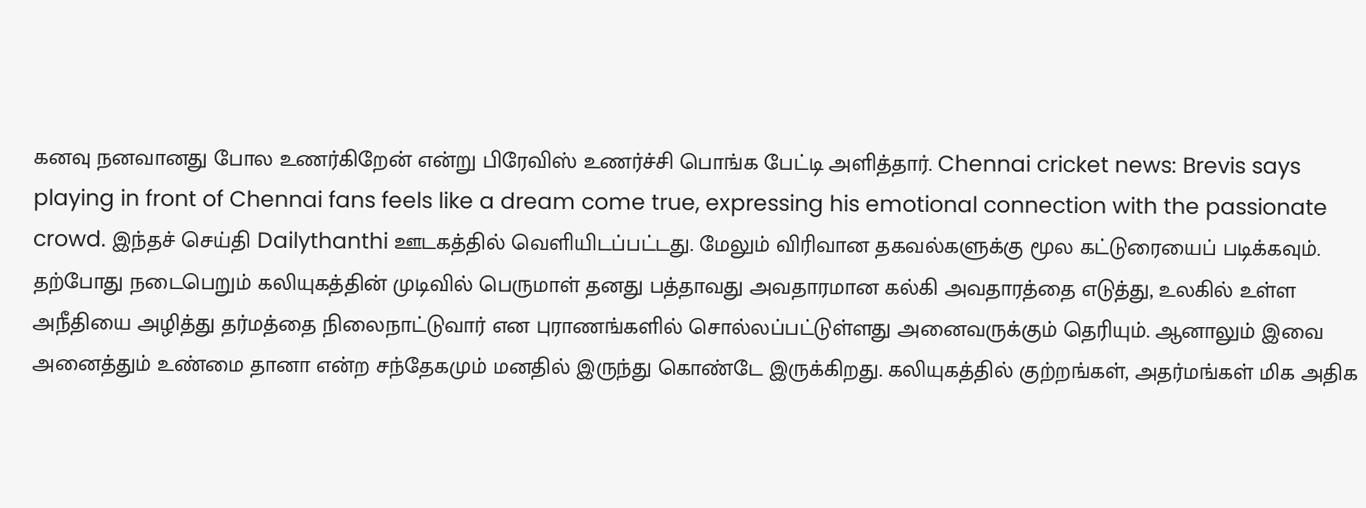கனவு நனவானது போல உணர்கிறேன் என்று பிரேவிஸ் உணர்ச்சி பொங்க பேட்டி அளித்தார். Chennai cricket news: Brevis says playing in front of Chennai fans feels like a dream come true, expressing his emotional connection with the passionate crowd. இந்தச் செய்தி Dailythanthi ஊடகத்தில் வெளியிடப்பட்டது. மேலும் விரிவான தகவல்களுக்கு மூல கட்டுரையைப் படிக்கவும்.
தற்போது நடைபெறும் கலியுகத்தின் முடிவில் பெருமாள் தனது பத்தாவது அவதாரமான கல்கி அவதாரத்தை எடுத்து, உலகில் உள்ள அநீதியை அழித்து தர்மத்தை நிலைநாட்டுவார் என புராணங்களில் சொல்லப்பட்டுள்ளது அனைவருக்கும் தெரியும். ஆனாலும் இவை அனைத்தும் உண்மை தானா என்ற சந்தேகமும் மனதில் இருந்து கொண்டே இருக்கிறது. கலியுகத்தில் குற்றங்கள், அதர்மங்கள் மிக அதிக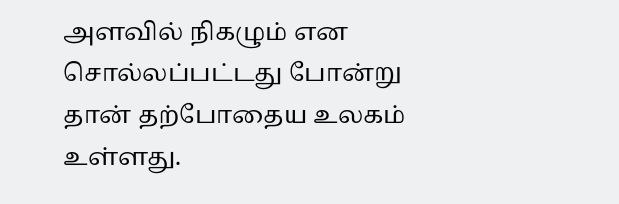அளவில் நிகழும் என சொல்லப்பட்டது போன்று தான் தற்போதைய உலகம் உள்ளது.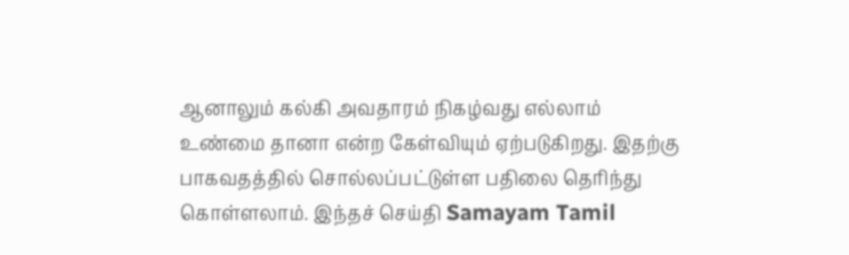ஆனாலும் கல்கி அவதாரம் நிகழ்வது எல்லாம் உண்மை தானா என்ற கேள்வியும் ஏற்படுகிறது. இதற்கு பாகவதத்தில் சொல்லப்பட்டுள்ள பதிலை தெரிந்து கொள்ளலாம். இந்தச் செய்தி Samayam Tamil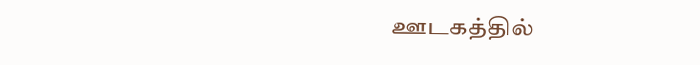ஊடகத்தில்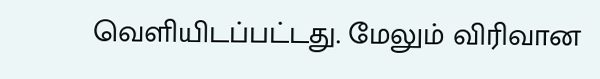வெளியிடப்பட்டது. மேலும் விரிவான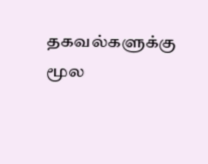தகவல்களுக்கு மூல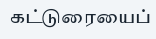கட்டுரையைப்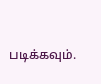படிக்கவும்.